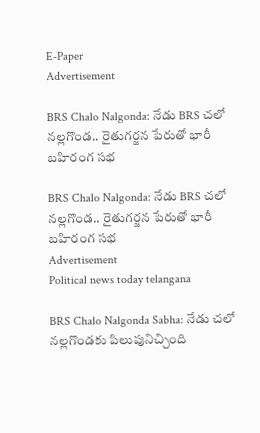E-Paper
Advertisement

BRS Chalo Nalgonda: నేడు BRS చలో నల్లగొండ.. రైతుగర్జన పేరుతో భారీ బహిరంగ సభ

BRS Chalo Nalgonda: నేడు BRS చలో నల్లగొండ.. రైతుగర్జన పేరుతో భారీ బహిరంగ సభ
Advertisement
Political news today telangana

BRS Chalo Nalgonda Sabha: నేడు చలో నల్లగొండకు పిలుపునిచ్చింది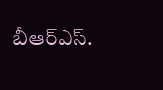బీఆర్‌ఎస్‌.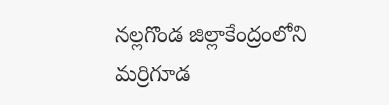నల్లగొండ జిల్లాకేంద్రంలోని మర్రిగూడ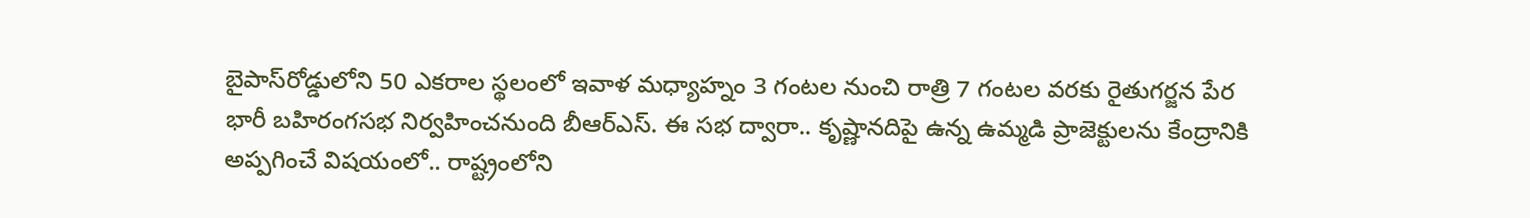బైపాస్‌రోడ్డులోని 50 ఎకరాల స్థలంలో ఇవాళ మధ్యాహ్నం 3 గంటల నుంచి రాత్రి 7 గంటల వరకు రైతుగర్జన పేర భారీ బహిరంగసభ నిర్వహించనుంది బీఆర్‌ఎస్‌. ఈ సభ ద్వారా.. కృష్ణానదిపై ఉన్న ఉమ్మడి ప్రాజెక్టులను కేంద్రానికి అప్పగించే విషయంలో.. రాష్ట్రంలోని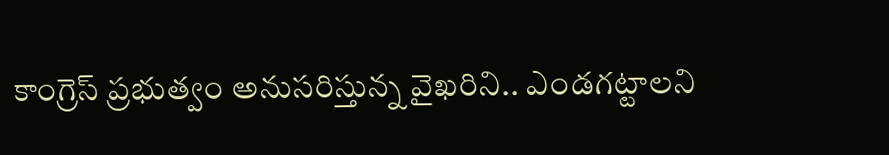కాంగ్రెస్‌ ప్రభుత్వం అనుసరిస్తున్న వైఖరిని.. ఎండగట్టాలని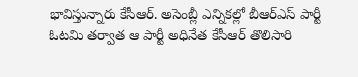భావిస్తున్నారు కేసీఆర్‌. అసెంబ్లీ ఎన్నికల్లో బీఆర్‌ఎస్‌ పార్టీ ఓటమి తర్వాత ఆ పార్టీ అధినేత కేసీఆర్‌ తొలిసారి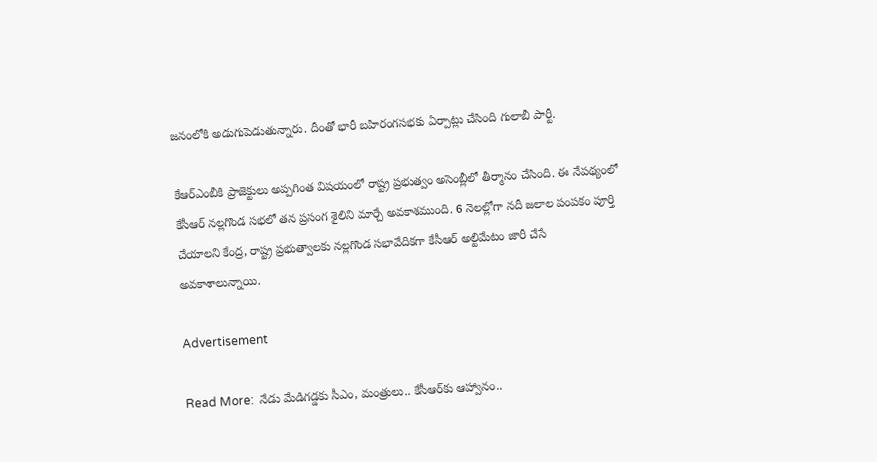జనంలోకి అడుగుపెడుతున్నారు. దీంతో భారీ బహిరంగసభకు ఏర్పాట్లు చేసింది గులాబీ పార్టీ.

కేఆర్‌ఎంబీకి ప్రాజెక్టులు అప్పగింత విషయంలో రాష్ట్ర ప్రభుత్వం అసెంబ్లీలో తీర్మానం చేసింది. ఈ నేపథ్యంలో కేసీఆర్‌ నల్లగొండ సభలో తన ప్రసంగ శైలిని మార్చే అవకాశముంది. 6 నెలల్లోగా నదీ జలాల పంపకం పూర్తి చేయాలని కేంద్ర, రాష్ట్ర ప్రభుత్వాలకు నల్లగొండ సభావేదికగా కేసీఆర్‌ అల్టిమేటం జారీ చేసే అవకాశాలున్నాయి.

Advertisement

Read More:  నేడు మేడిగడ్డకు సీఎం, మంత్రులు.. కేసీఆర్‌కు ఆహ్వానం..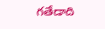గతేడాది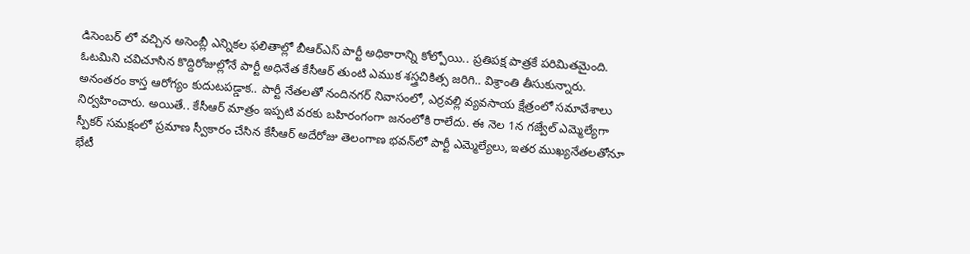డిసెంబర్ లో వచ్చిన అసెంబ్లీ ఎన్నికల ఫలితాల్లో బీఆర్ఎస్ పార్టీ అధికారాన్ని కోల్పోయి.. ప్రతిపక్ష పాత్రకే పరిమితమైంది. ఓటమిని చవిచూసిన కొద్దిరోజుల్లోనే పార్టీ అధినేత కేసీఆర్ తుంటి ఎముక శస్త్రచికిత్స జరిగి.. విశ్రాంతి తీసుకున్నారు. అనంతరం కాస్త ఆరోగ్యం కుదుటపడ్డాక.. పార్టీ నేతలతో నందినగర్‌ నివాసంలో, ఎర్రవల్లి వ్యవసాయ క్షేత్రంలో సమావేశాలు నిర్వహించారు. అయితే.. కేసీఆర్‌ మాత్రం ఇప్పటి వరకు బహిరంగంగా జనంలోకి రాలేదు. ఈ నెల 1న గజ్వేల్‌ ఎమ్మెల్యేగా స్పీకర్‌ సమక్షంలో ప్రమాణ స్వీకారం చేసిన కేసీఆర్‌ అదేరోజు తెలంగాణ భవన్‌లో పార్టీ ఎమ్మెల్యేలు, ఇతర ముఖ్యనేతలతోనూ భేటీ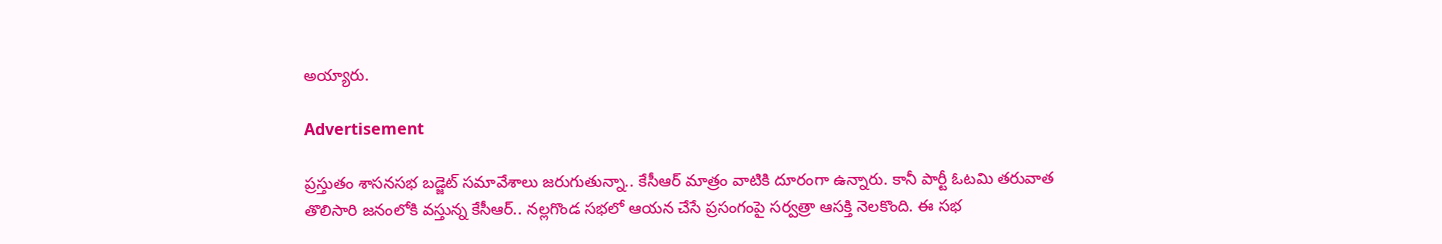అయ్యారు.

Advertisement

ప్రస్తుతం శాసనసభ బడ్జెట్‌ సమావేశాలు జరుగుతున్నా.. కేసీఆర్‌ మాత్రం వాటికి దూరంగా ఉన్నారు. కానీ పార్టీ ఓటమి తరువాత తొలిసారి జనంలోకి వస్తున్న కేసీఆర్‌.. నల్లగొండ సభలో ఆయన చేసే ప్రసంగంపై సర్వత్రా ఆసక్తి నెలకొంది. ఈ సభ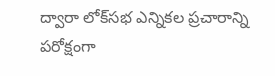ద్వారా లోక్‌సభ ఎన్నికల ప్రచారాన్ని పరోక్షంగా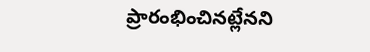ప్రారంభించినట్లేనని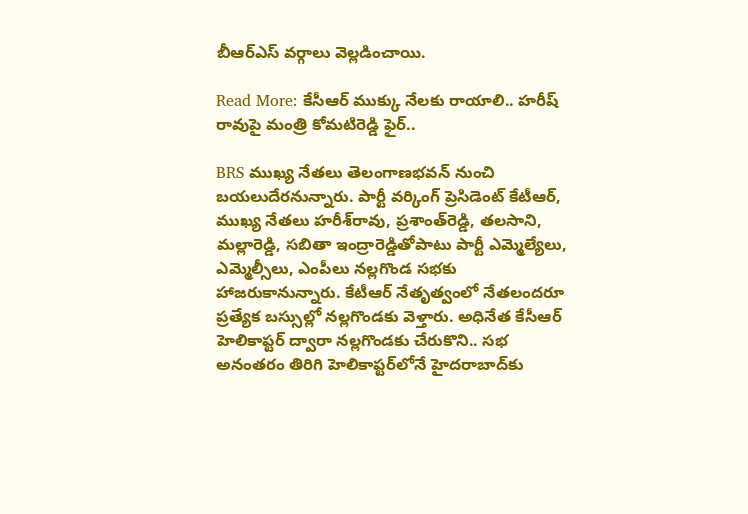బీఆర్‌ఎస్‌ వర్గాలు వెల్లడించాయి.

Read More: కేసీఆర్ ముక్కు నేలకు రాయాలి.. హరీష్ రావుపై మంత్రి కోమటిరెడ్డి ఫైర్..

BRS ముఖ్య నేతలు తెలంగాణభవన్‌ నుంచి బయలుదేరనున్నారు. పార్టీ వర్కింగ్‌ ప్రెసిడెంట్‌ కేటీఆర్, ముఖ్య నేతలు హరీశ్‌రావు, ప్రశాంత్‌రెడ్డి, తలసాని, మల్లారెడ్డి, సబితా ఇంద్రారెడ్డితోపాటు పార్టీ ఎమ్మెల్యేలు, ఎమ్మెల్సీలు, ఎంపీలు నల్లగొండ సభకు హాజరుకానున్నారు. కేటీఆర్‌ నేతృత్వంలో నేతలందరూ ప్రత్యేక బస్సుల్లో నల్లగొండకు వెళ్తారు. అధినేత కేసీఆర్‌ హెలికాప్టర్‌ ద్వారా నల్లగొండకు చేరుకొని.. సభ అనంతరం తిరిగి హెలికాప్టర్‌లోనే హైదరాబాద్‌కు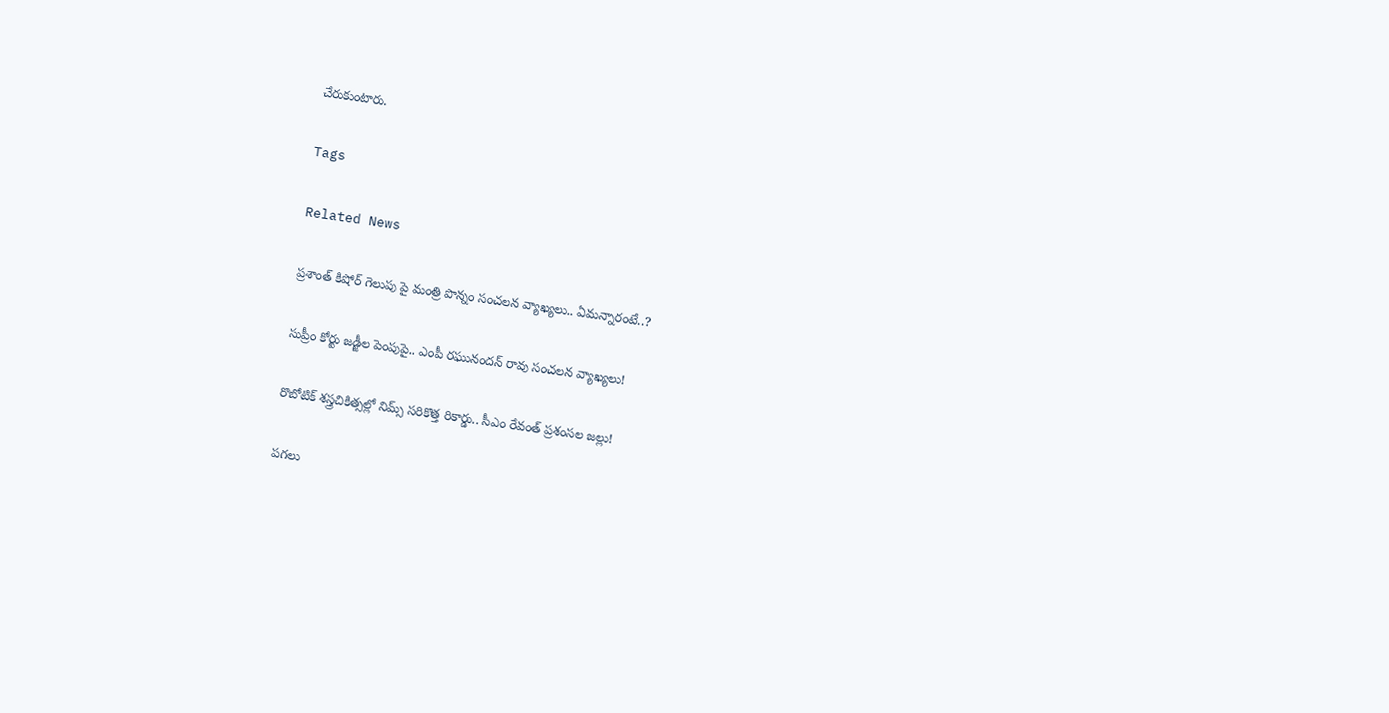చేరుకుంటారు.

Tags

Related News

ప్రశాంత్ కిషోర్ గెలుపు పై మంత్రి పొన్నం సంచలన వ్యాఖ్యలు.. ఏమన్నారంటే..?

సుప్రీం కోర్టు జడ్జీల పెంపుపై.. ఎంపీ రఘునందన్ రావు సంచలన వ్యాఖ్యలు!

రొబోటిక్ శస్త్రచికిత్సల్లో నిమ్స్ సరికొత్త రికార్డు.. సీఎం రేవంత్ ప్రశంసల జల్లు!

పగలు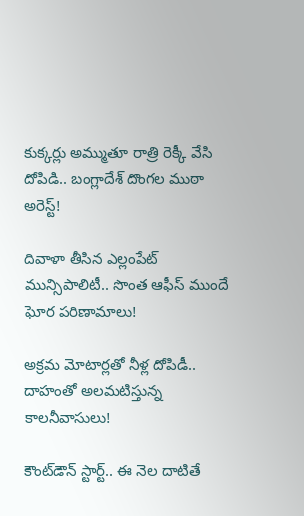కుక్కర్లు అమ్ముతూ రాత్రి రెక్కీ వేసి దోపిడి.. బంగ్లాదేశ్ దొంగల ముఠా అరెస్ట్!

దివాళా తీసిన ఎల్లంపేట్ మున్సిపాలిటీ.. సొంత ఆఫీస్ ముందే ఘోర పరిణామాలు!

అక్రమ మోటార్లతో నీళ్ల దోపిడీ.. దాహంతో అలమటిస్తున్న కాలనీవాసులు!

కౌంట్‌డౌన్ స్టార్ట్.. ఈ నెల దాటితే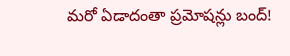మరో ఏడాదంతా ప్రమోషన్లు బంద్!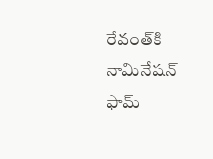రేవంత్‌కి నామినేషన్ ఫామ్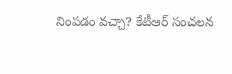నింపడం వచ్చా? కేటీఆర్ సంచలన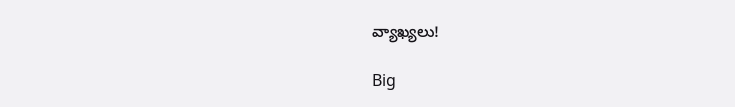వ్యాఖ్యలు!

Big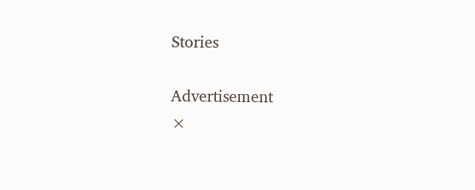Stories

Advertisement
×